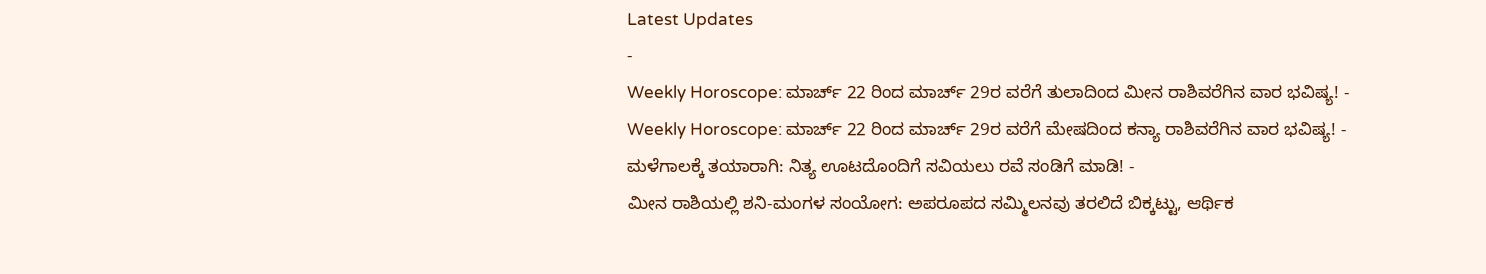Latest Updates
-
Weekly Horoscope: ಮಾರ್ಚ್ 22 ರಿಂದ ಮಾರ್ಚ್ 29ರ ವರೆಗೆ ತುಲಾದಿಂದ ಮೀನ ರಾಶಿವರೆಗಿನ ವಾರ ಭವಿಷ್ಯ! -
Weekly Horoscope: ಮಾರ್ಚ್ 22 ರಿಂದ ಮಾರ್ಚ್ 29ರ ವರೆಗೆ ಮೇಷದಿಂದ ಕನ್ಯಾ ರಾಶಿವರೆಗಿನ ವಾರ ಭವಿಷ್ಯ! -
ಮಳೆಗಾಲಕ್ಕೆ ತಯಾರಾಗಿ: ನಿತ್ಯ ಊಟದೊಂದಿಗೆ ಸವಿಯಲು ರವೆ ಸಂಡಿಗೆ ಮಾಡಿ! -
ಮೀನ ರಾಶಿಯಲ್ಲಿ ಶನಿ-ಮಂಗಳ ಸಂಯೋಗ: ಅಪರೂಪದ ಸಮ್ಮಿಲನವು ತರಲಿದೆ ಬಿಕ್ಕಟ್ಟು, ಆರ್ಥಿಕ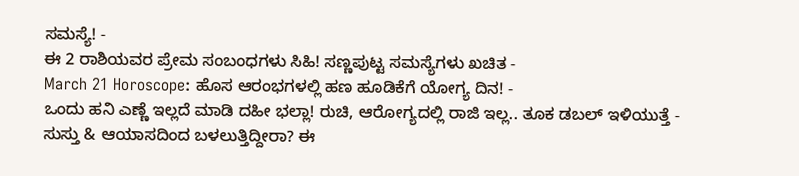ಸಮಸ್ಯೆ! -
ಈ 2 ರಾಶಿಯವರ ಪ್ರೇಮ ಸಂಬಂಧಗಳು ಸಿಹಿ! ಸಣ್ಣಪುಟ್ಟ ಸಮಸ್ಯೆಗಳು ಖಚಿತ -
March 21 Horoscope: ಹೊಸ ಆರಂಭಗಳಲ್ಲಿ ಹಣ ಹೂಡಿಕೆಗೆ ಯೋಗ್ಯ ದಿನ! -
ಒಂದು ಹನಿ ಎಣ್ಣೆ ಇಲ್ಲದೆ ಮಾಡಿ ದಹೀ ಭಲ್ಲಾ! ರುಚಿ, ಆರೋಗ್ಯದಲ್ಲಿ ರಾಜಿ ಇಲ್ಲ.. ತೂಕ ಡಬಲ್ ಇಳಿಯುತ್ತೆ -
ಸುಸ್ತು & ಆಯಾಸದಿಂದ ಬಳಲುತ್ತಿದ್ದೀರಾ? ಈ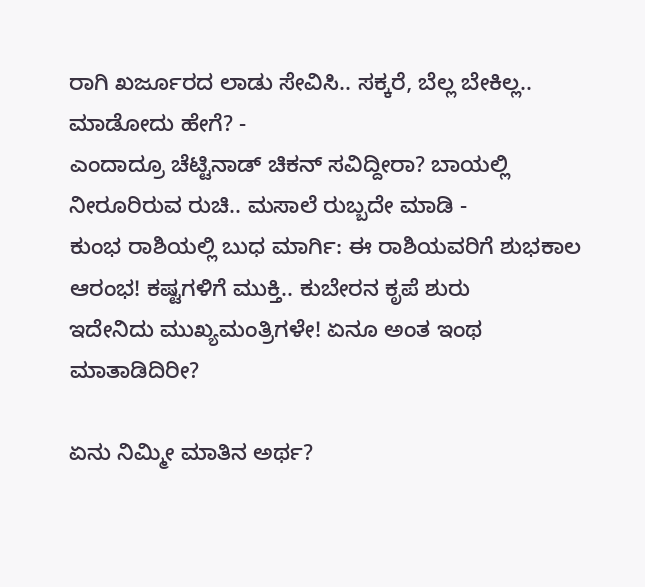ರಾಗಿ ಖರ್ಜೂರದ ಲಾಡು ಸೇವಿಸಿ.. ಸಕ್ಕರೆ, ಬೆಲ್ಲ ಬೇಕಿಲ್ಲ.. ಮಾಡೋದು ಹೇಗೆ? -
ಎಂದಾದ್ರೂ ಚೆಟ್ಟಿನಾಡ್ ಚಿಕನ್ ಸವಿದ್ದೀರಾ? ಬಾಯಲ್ಲಿ ನೀರೂರಿರುವ ರುಚಿ.. ಮಸಾಲೆ ರುಬ್ಬದೇ ಮಾಡಿ -
ಕುಂಭ ರಾಶಿಯಲ್ಲಿ ಬುಧ ಮಾರ್ಗಿ: ಈ ರಾಶಿಯವರಿಗೆ ಶುಭಕಾಲ ಆರಂಭ! ಕಷ್ಟಗಳಿಗೆ ಮುಕ್ತಿ.. ಕುಬೇರನ ಕೃಪೆ ಶುರು
ಇದೇನಿದು ಮುಖ್ಯಮಂತ್ರಿಗಳೇ! ಏನೂ ಅಂತ ಇಂಥ ಮಾತಾಡಿದಿರೀ?

ಏನು ನಿಮ್ಮೀ ಮಾತಿನ ಅರ್ಥ?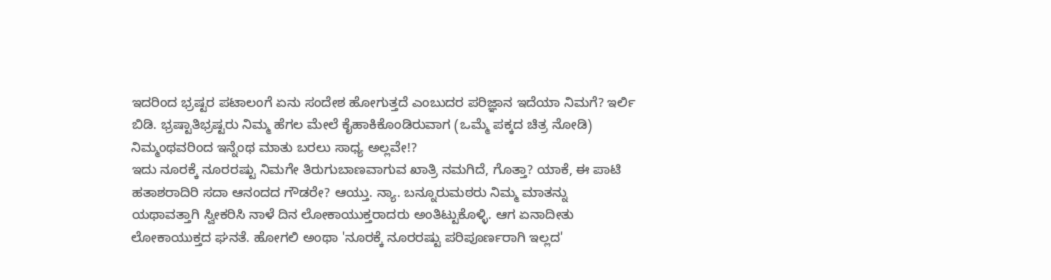ಇದರಿಂದ ಭ್ರಷ್ಟರ ಪಟಾಲಂಗೆ ಏನು ಸಂದೇಶ ಹೋಗುತ್ತದೆ ಎಂಬುದರ ಪರಿಜ್ಞಾನ ಇದೆಯಾ ನಿಮಗೆ? ಇರ್ಲಿ ಬಿಡಿ. ಭ್ರಷ್ಟಾತಿಭ್ರಷ್ಟರು ನಿಮ್ಮ ಹೆಗಲ ಮೇಲೆ ಕೈಹಾಕಿಕೊಂಡಿರುವಾಗ (ಒಮ್ಮೆ ಪಕ್ಕದ ಚಿತ್ರ ನೋಡಿ) ನಿಮ್ಮಂಥವರಿಂದ ಇನ್ನೆಂಥ ಮಾತು ಬರಲು ಸಾಧ್ಯ ಅಲ್ಲವೇ!?
ಇದು ನೂರಕ್ಕೆ ನೂರರಷ್ಟು ನಿಮಗೇ ತಿರುಗುಬಾಣವಾಗುವ ಖಾತ್ರಿ ನಮಗಿದೆ, ಗೊತ್ತಾ? ಯಾಕೆ, ಈ ಪಾಟಿ ಹತಾಶರಾದಿರಿ ಸದಾ ಆನಂದದ ಗೌಡರೇ? ಆಯ್ತು. ನ್ಯಾ. ಬನ್ನೂರುಮಠರು ನಿಮ್ಮ ಮಾತನ್ನು ಯಥಾವತ್ತಾಗಿ ಸ್ವೀಕರಿಸಿ ನಾಳೆ ದಿನ ಲೋಕಾಯುಕ್ತರಾದರು ಅಂತಿಟ್ಟುಕೊಳ್ಳಿ. ಆಗ ಏನಾದೀತು ಲೋಕಾಯುಕ್ತದ ಘನತೆ. ಹೋಗಲಿ ಅಂಥಾ 'ನೂರಕ್ಕೆ ನೂರರಷ್ಟು ಪರಿಪೂರ್ಣರಾಗಿ ಇಲ್ಲದ'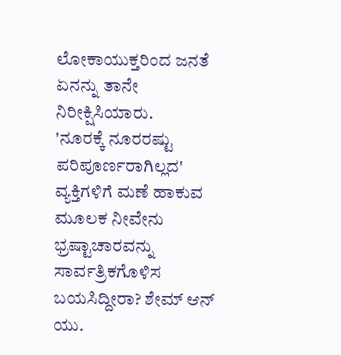ಲೋಕಾಯುಕ್ತರಿಂದ ಜನತೆ ಏನನ್ನು ತಾನೇ ನಿರೀಕ್ಷಿಸಿಯಾರು.
'ನೂರಕ್ಕೆ ನೂರರಷ್ಟು ಪರಿಪೂರ್ಣರಾಗಿಲ್ಲದ' ವ್ಯಕ್ತಿಗಳಿಗೆ ಮಣೆ ಹಾಕುವ ಮೂಲಕ ನೀವೇನು ಭ್ರಷ್ಟಾಚಾರವನ್ನು ಸಾರ್ವತ್ರಿಕಗೊಳಿಸ ಬಯಸಿದ್ದೀರಾ? ಶೇಮ್ ಆನ್ ಯು.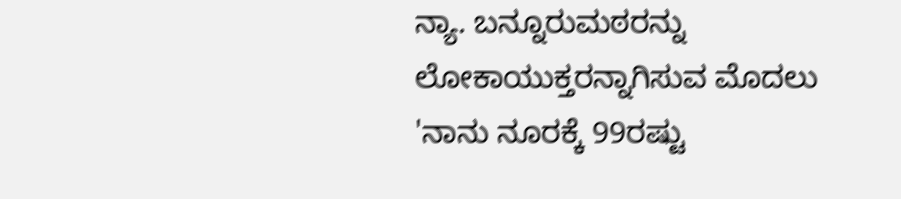ನ್ಯಾ. ಬನ್ನೂರುಮಠರನ್ನು ಲೋಕಾಯುಕ್ತರನ್ನಾಗಿಸುವ ಮೊದಲು 'ನಾನು ನೂರಕ್ಕೆ 99ರಷ್ಟು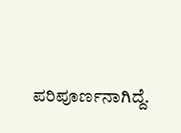ಪರಿಪೂರ್ಣನಾಗಿದ್ದೆ.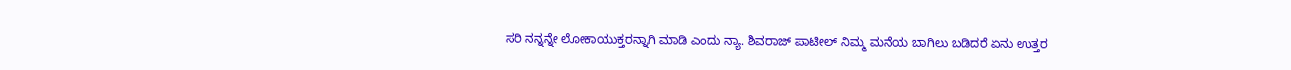ಸರಿ ನನ್ನನ್ನೇ ಲೋಕಾಯುಕ್ತರನ್ನಾಗಿ ಮಾಡಿ ಎಂದು ನ್ಯಾ. ಶಿವರಾಜ್ ಪಾಟೀಲ್ ನಿಮ್ಮ ಮನೆಯ ಬಾಗಿಲು ಬಡಿದರೆ ಏನು ಉತ್ತರ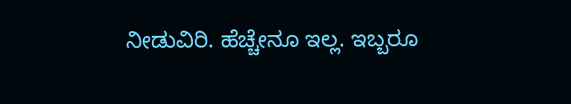ನೀಡುವಿರಿ. ಹೆಚ್ಚೇನೂ ಇಲ್ಲ. ಇಬ್ಬರೂ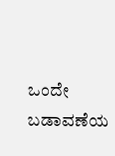ಒಂದೇ ಬಡಾವಣೆಯ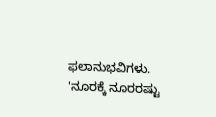ಫಲಾನುಭವಿಗಳು. 'ನೂರಕ್ಕೆ ನೂರರಷ್ಟು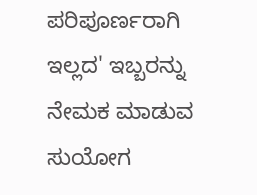ಪರಿಪೂರ್ಣರಾಗಿ ಇಲ್ಲದ' ಇಬ್ಬರನ್ನು ನೇಮಕ ಮಾಡುವ ಸುಯೋಗ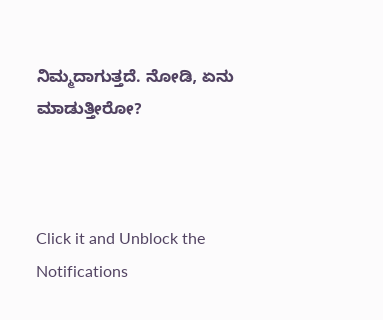ನಿಮ್ಮದಾಗುತ್ತದೆ. ನೋಡಿ, ಏನು ಮಾಡುತ್ತೀರೋ?



Click it and Unblock the Notifications